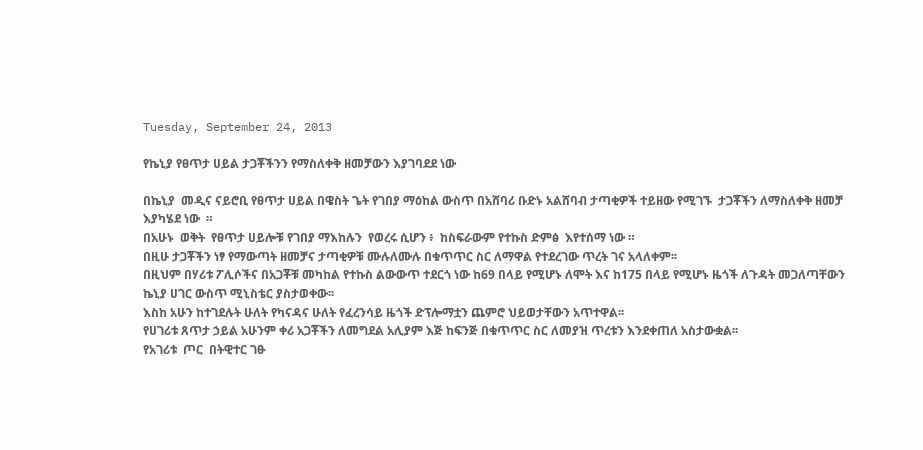Tuesday, September 24, 2013

የኬኒያ የፀጥታ ሀይል ታጋቾችንን የማስለቀቅ ዘመቻውን እያገባደደ ነው

በኬኒያ  መዲና ናይሮቢ የፀጥታ ሀይል በዌስት ጌት የገበያ ማዕከል ውስጥ በአሸባሪ ቡድኑ አልሸባብ ታጣቂዎች ተይዘው የሚገኙ  ታጋቾችን ለማስለቀቅ ዘመቻ እያካሄደ ነው  ።
በአሁኑ  ወቅት  የፀጥታ ሀይሎቹ የገበያ ማእከሉን  የወረሩ ሲሆን ፥  ከስፍራውም የተኩስ ድምፅ  እየተሰማ ነው ።
በዚሁ ታጋቾችን ነፃ የማውጣት ዘመቻና ታጣቂዎቹ ሙሉለሙሉ በቁጥጥር ስር ለማዋል የተደረገው ጥረት ገና አላለቀም፡፡
በዚህም በሃሪቱ ፖሊሶችና በአጋቾቹ መካከል የተኩስ ልውውጥ ተደርጎ ነው ከ69 በላይ የሚሆኑ ለሞት እና ከ175 በላይ የሚሆኑ ዜጎች ለጉዳት መጋለጣቸውን ኬኒያ ሀገር ውስጥ ሚኒስቴር ያስታወቀው፡፡
እስከ አሁን ከተገደሉት ሁለት የካናዳና ሁለት የፈረንሳይ ዜጎች ድፕሎማቷን ጨምሮ ህይወታቸውን አጥተዋል፡፡
የሀገሪቱ ጸጥታ ኃይል አሁንም ቀሪ አጋቾችን ለመግደል አሊያም እጅ ከፍንጅ በቁጥጥር ስር ለመያዝ ጥረቱን እንደቀጠለ አስታውቋል፡፡
የአገሪቱ  ጦር  በትዊተር ገፁ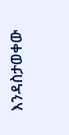እንዳስታወቀው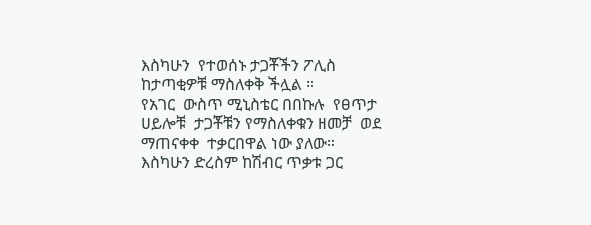እስካሁን  የተወሰኑ ታጋቾችን ፖሊስ ከታጣቂዎቹ ማስለቀቅ ችሏል ።
የአገር  ውስጥ ሚኒስቴር በበኩሉ  የፀጥታ ሀይሎቹ  ታጋቾቹን የማስለቀቁን ዘመቻ  ወደ ማጠናቀቀ  ተቃርበዋል ነው ያለው።
እስካሁን ድረስም ከሽብር ጥቃቱ ጋር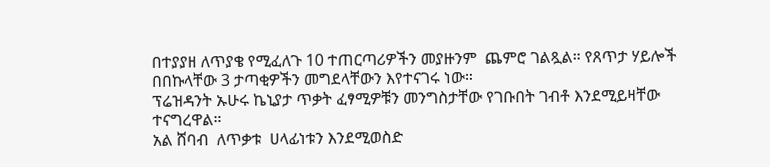በተያያዘ ለጥያቄ የሚፈለጉ 10 ተጠርጣሪዎችን መያዙንም  ጨምሮ ገልጿል። የጸጥታ ሃይሎች በበኩላቸው 3 ታጣቂዎችን መግደላቸውን እየተናገሩ ነው።
ፕሬዝዳንት ኡሁሩ ኬኒያታ ጥቃት ፈፃሚዎቹን መንግስታቸው የገቡበት ገብቶ እንደሚይዛቸው ተናግረዋል።
አል ሸባብ  ለጥቃቱ  ሀላፊነቱን እንደሚወስድ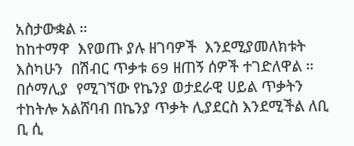አስታውቋል ።
ከከተማዋ  እየወጡ ያሉ ዘገባዎች  እንደሚያመለክቱት  እስካሁን  በሽብር ጥቃቱ 69 ዘጠኝ ሰዎች ተገድለዋል ።
በሶማሊያ  የሚገኘው የኬንያ ወታደራዊ ሀይል ጥቃትን ተከትሎ አልሸባብ በኬንያ ጥቃት ሊያደርስ እንደሚችል ለቢ ቢ ሲ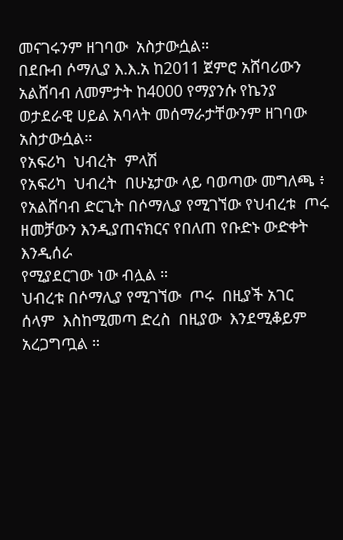መናገሩንም ዘገባው  አስታውሷል።
በደቡብ ሶማሊያ እ.እ.አ ከ2011 ጀምሮ አሸባሪውን አልሸባብ ለመምታት ከ4000 የማያንሱ የኬንያ ወታደራዊ ሀይል አባላት መሰማራታቸውንም ዘገባው አስታውሷል።
የአፍሪካ  ህብረት  ምላሽ
የአፍሪካ  ህብረት  በሁኔታው ላይ ባወጣው መግለጫ ፥  የአልሸባብ ድርጊት በሶማሊያ የሚገኘው የህብረቱ  ጦሩ ዘመቻውን እንዲያጠናክርና የበለጠ የቡድኑ ውድቀት እንዲሰራ
የሚያደርገው ነው ብሏል ።
ህብረቱ በሶማሊያ የሚገኘው  ጦሩ  በዚያች አገር  ሰላም  እስከሚመጣ ድረስ  በዚያው  እንደሚቆይም አረጋግጧል ።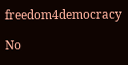freedom4democracy

No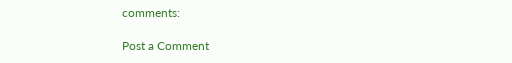comments:

Post a Comment